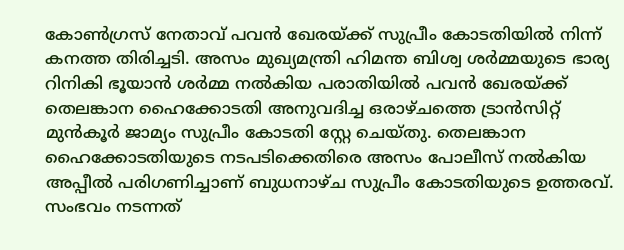കോൺഗ്രസ് നേതാവ് പവൻ ഖേരയ്ക്ക് സുപ്രീം കോടതിയിൽ നിന്ന് കനത്ത തിരിച്ചടി. അസം മുഖ്യമന്ത്രി ഹിമന്ത ബിശ്വ ശർമ്മയുടെ ഭാര്യ റിനികി ഭൂയാൻ ശർമ്മ നൽകിയ പരാതിയിൽ പവൻ ഖേരയ്ക്ക് തെലങ്കാന ഹൈക്കോടതി അനുവദിച്ച ഒരാഴ്ചത്തെ ട്രാൻസിറ്റ് മുൻകൂർ ജാമ്യം സുപ്രീം കോടതി സ്റ്റേ ചെയ്തു. തെലങ്കാന ഹൈക്കോടതിയുടെ നടപടിക്കെതിരെ അസം പോലീസ് നൽകിയ അപ്പീൽ പരിഗണിച്ചാണ് ബുധനാഴ്ച സുപ്രീം കോടതിയുടെ ഉത്തരവ്.
സംഭവം നടന്നത്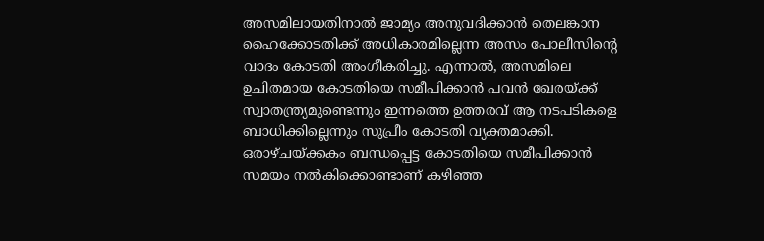അസമിലായതിനാൽ ജാമ്യം അനുവദിക്കാൻ തെലങ്കാന ഹൈക്കോടതിക്ക് അധികാരമില്ലെന്ന അസം പോലീസിൻ്റെ വാദം കോടതി അംഗീകരിച്ചു. എന്നാൽ, അസമിലെ ഉചിതമായ കോടതിയെ സമീപിക്കാൻ പവൻ ഖേരയ്ക്ക് സ്വാതന്ത്ര്യമുണ്ടെന്നും ഇന്നത്തെ ഉത്തരവ് ആ നടപടികളെ ബാധിക്കില്ലെന്നും സുപ്രീം കോടതി വ്യക്തമാക്കി.
ഒരാഴ്ചയ്ക്കകം ബന്ധപ്പെട്ട കോടതിയെ സമീപിക്കാൻ സമയം നൽകിക്കൊണ്ടാണ് കഴിഞ്ഞ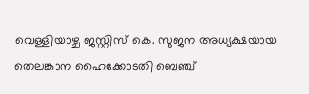വെള്ളിയാഴ്ച ജസ്റ്റിസ് കെ. സുജന അധ്യക്ഷയായ തെലങ്കാന ഹൈക്കോടതി ബെഞ്ച്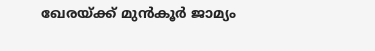ഖേരയ്ക്ക് മുൻകൂർ ജാമ്യം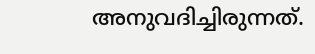അനുവദിച്ചിരുന്നത്.